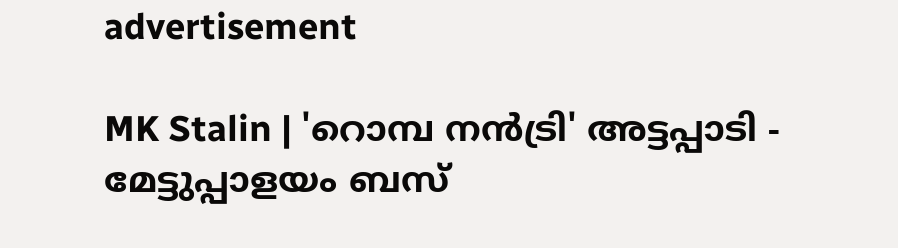advertisement

MK Stalin | 'റൊമ്പ നന്‍ട്രി' അട്ടപ്പാടി - മേട്ടുപ്പാളയം ബസ്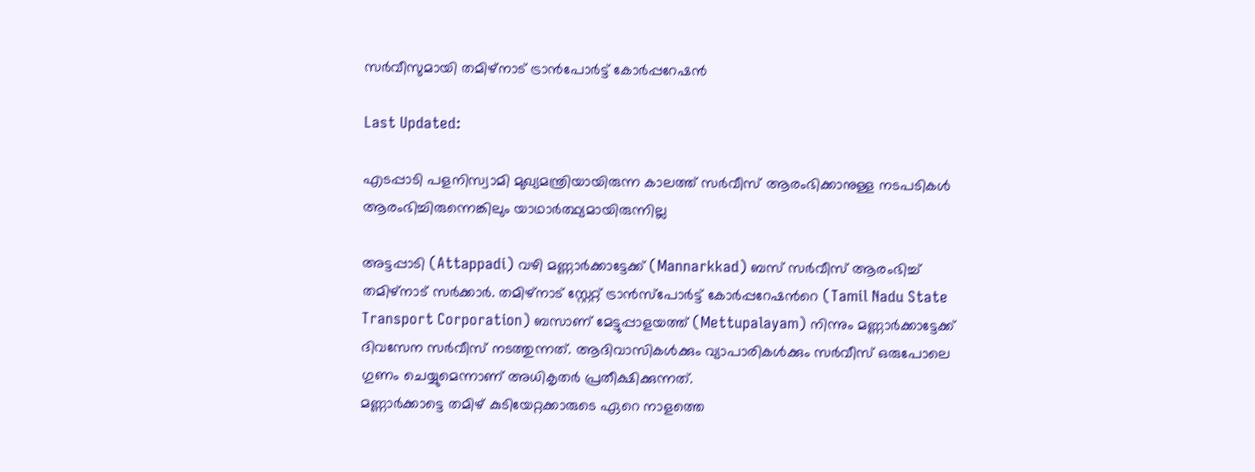സര്‍വീസുമായി തമിഴ്നാട് ട്രാന്‍പോര്‍ട്ട് കോര്‍പ്പറേഷന്‍

Last Updated:

എടപ്പാടി പളനിസ്വാമി മുഖ്യമന്ത്രിയായിരുന്ന കാലത്ത് സര്‍വീസ് ആരംഭിക്കാനുള്ള നടപടികള്‍ ആരംഭിച്ചിരുന്നെങ്കിലും യാഥാര്‍ത്ഥ്യമായിരുന്നില്ല

അട്ടപ്പാടി (Attappadi) വഴി മണ്ണാര്‍ക്കാട്ടേക്ക് (Mannarkkad) ബസ് സര്‍വീസ് ആരംഭിച്ച് തമിഴ്നാട് സര്‍ക്കാര്‍. തമിഴ്നാട് സ്റ്റേറ്റ് ട്രാന്‍സ്പോര്‍ട്ട് കോര്‍പ്പറേഷന്‍റെ (Tamil Nadu State Transport Corporation) ബസാണ് മേട്ടുപ്പാളയത്ത് (Mettupalayam) നിന്നും മണ്ണാര്‍ക്കാട്ടേക്ക് ദിവസേന സര്‍വീസ് നടത്തുന്നത്. ആദിവാസികള്‍ക്കും വ്യാപാരികള്‍ക്കും സര്‍വീസ് ഒരുപോലെ ഗുണം ചെയ്യുമെന്നാണ് അധികൃതര്‍ പ്രതീക്ഷിക്കുന്നത്.
മണ്ണാര്‍ക്കാട്ടെ തമിഴ് കുടിയേറ്റക്കാരുടെ ഏറെ നാളത്തെ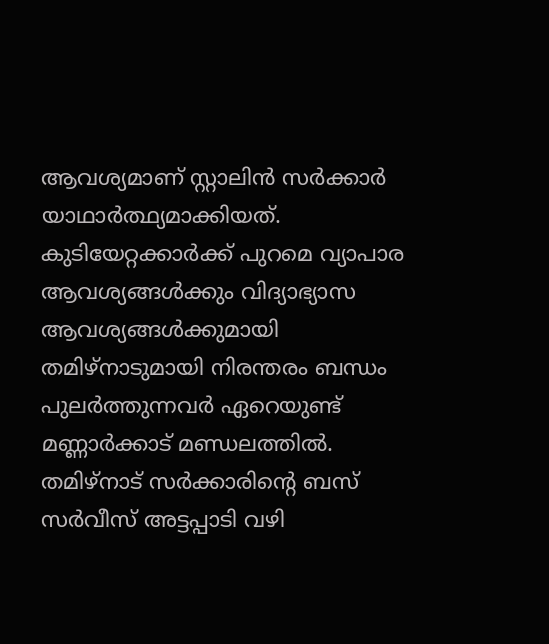ആവശ്യമാണ് സ്റ്റാലിന്‍ സര്‍ക്കാര്‍ യാഥാര്‍ത്ഥ്യമാക്കിയത്. കുടിയേറ്റക്കാര്‍ക്ക് പുറമെ വ്യാപാര ആവശ്യങ്ങള്‍ക്കും വിദ്യാഭ്യാസ ആവശ്യങ്ങള്‍ക്കുമായി തമിഴ്നാടുമായി നിരന്തരം ബന്ധം പുലര്‍ത്തുന്നവര്‍ ഏറെയുണ്ട് മണ്ണാര്‍ക്കാട് മണ്ഡലത്തില്‍. തമിഴ്നാട് സര്‍ക്കാരിന്‍റെ ബസ് സര്‍വീസ് അട്ടപ്പാടി വഴി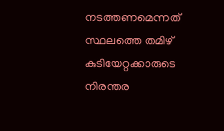നടത്തണമെന്നത് സ്ഥലത്തെ തമിഴ് കുടിയേറ്റക്കാരുടെ നിരന്തര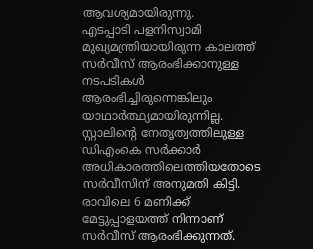ആവശ്യമായിരുന്നു.
എടപ്പാടി പളനിസ്വാമി മുഖ്യമന്ത്രിയായിരുന്ന കാലത്ത് സര്‍വീസ് ആരംഭിക്കാനുള്ള നടപടികള്‍ ആരംഭിച്ചിരുന്നെങ്കിലും യാഥാര്‍ത്ഥ്യമായിരുന്നില്ല. സ്റ്റാലിന്‍റെ നേതൃത്വത്തിലുള്ള ഡിഎംകെ സര്‍ക്കാര്‍ അധികാരത്തിലെത്തിയതോടെ സര്‍വീസിന് അനുമതി കിട്ടി. രാവിലെ 6 മണിക്ക് മേട്ടുപ്പാളയത്ത് നിന്നാണ് സര്‍വീസ് ആരംഭിക്കുന്നത്.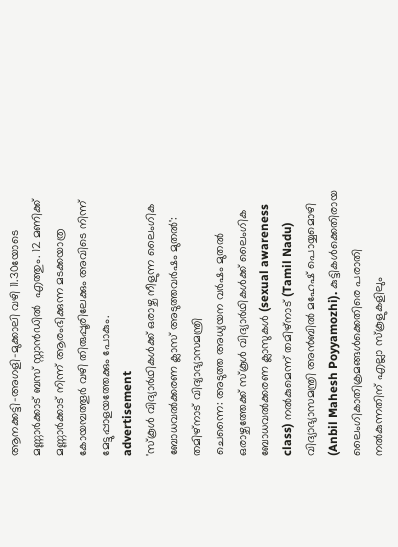ആനക്കട്ടി-അഗളി-മുക്കാലി വഴി 11.30യോടെ മണ്ണാര്‍ക്കാട് ബസ് സ്റ്റാന്‍ഡില്‍  എത്തും. 12 മണിക്ക് മണ്ണാര്‍ക്കാട് നിന്ന് ആരംഭിക്കുന്ന മടക്കയാത്ര കോയമ്പത്തൂര്‍ വഴി തിരുപ്പൂരിലേക്കും അവിടെ നിന്ന് മേട്ടുപ്പാളയത്തേക്കും പോകും.
advertisement
'സ്കൂൾ വിദ്യാർഥികൾക്ക് ഒരാഴ്ച നീളുന്ന ലൈംഗിക ബോധവൽക്കരണ ക്ലാസ് അടുത്തവർഷം മുതൽ': തമിഴ്നാട് വിദ്യാഭ്യാസമന്ത്രി
ചെന്നൈ: അടുത്ത അധ്യയന വര്‍ഷം മുതല്‍ ഒരാഴ്ചത്തേക്ക് സ്‌കൂള്‍ വിദ്യാര്‍ഥികള്‍ക്ക് ലൈംഗിക ബോധവല്‍ക്കരണ ക്ലാസുകള്‍ (sexual awareness class) നൽകുമെന്ന് തമിഴ്നാട് (Tamil Nadu) വിദ്യാഭ്യാസമന്ത്രി അൻബിൽ മഹേഷ് പൊയ്യമൊഴി (Anbil Mahesh Poyyamozhi). കുട്ടികള്‍ക്കെതിരായ ലൈംഗികാതിക്രമങ്ങള്‍ക്കെതിരെ പരാതി നല്‍കുന്നതിന് എല്ലാ സ്‌കൂളുകളിലും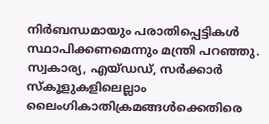നിര്‍ബന്ധമായും പരാതിപ്പെട്ടികള്‍ സ്ഥാപിക്കണമെന്നും മന്ത്രി പറഞ്ഞു.
സ്വകാര്യ, എയ്ഡഡ്, സർക്കാർ സ്‌കൂളുകളിലെല്ലാം ലൈംഗികാതിക്രമങ്ങള്‍ക്കെതിരെ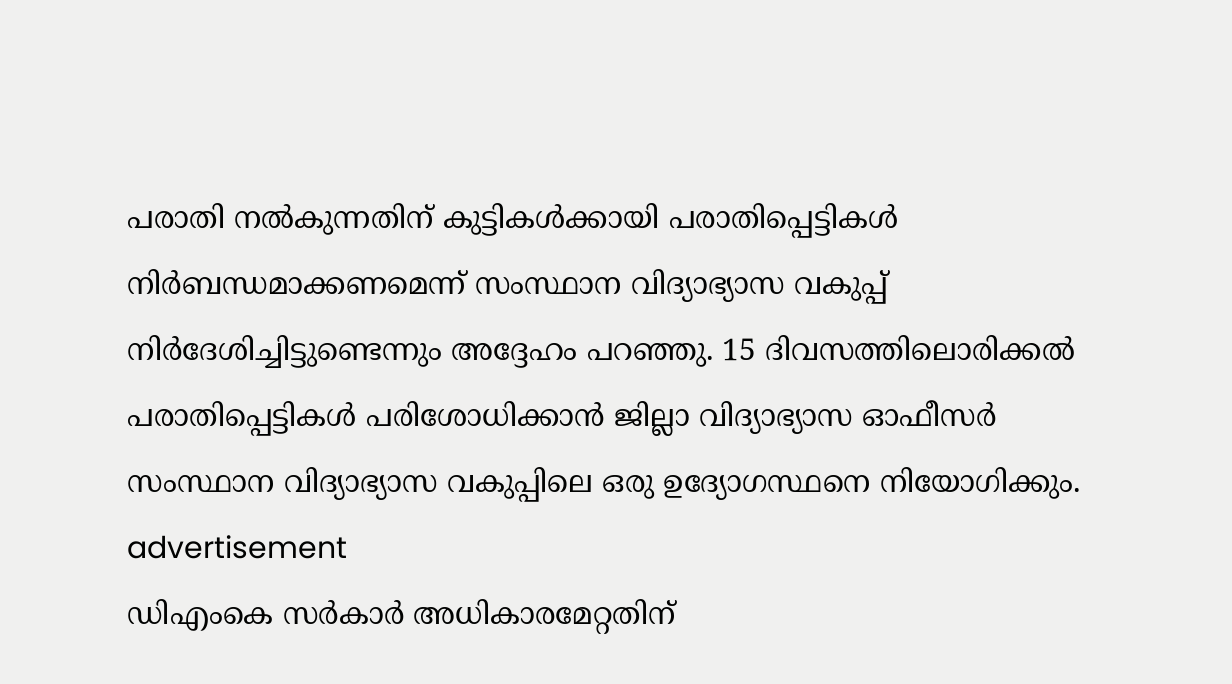പരാതി നല്‍കുന്നതിന് കുട്ടികള്‍ക്കായി പരാതിപ്പെട്ടികള്‍ നിര്‍ബന്ധമാക്കണമെന്ന് സംസ്ഥാന വിദ്യാഭ്യാസ വകുപ്പ് നിര്‍ദേശിച്ചിട്ടുണ്ടെന്നും അദ്ദേഹം പറഞ്ഞു. 15 ദിവസത്തിലൊരിക്കല്‍ പരാതിപ്പെട്ടികള്‍ പരിശോധിക്കാന്‍ ജില്ലാ വിദ്യാഭ്യാസ ഓഫീസര്‍ സംസ്ഥാന വിദ്യാഭ്യാസ വകുപ്പിലെ ഒരു ഉദ്യോഗസ്ഥനെ നിയോഗിക്കും.
advertisement
ഡിഎംകെ സര്‍കാര്‍ അധികാരമേറ്റതിന്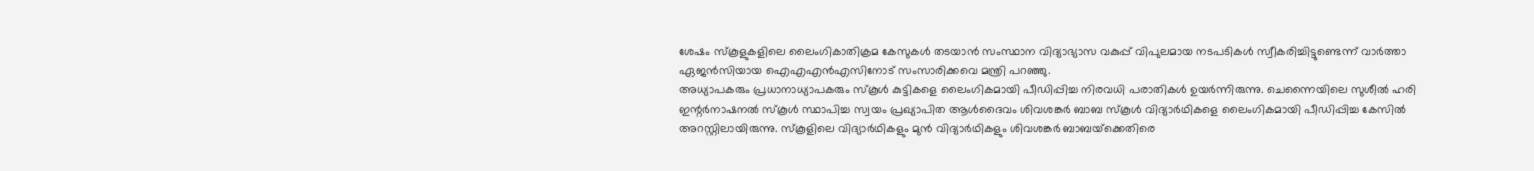ശേഷം സ്‌കൂളുകളിലെ ലൈംഗികാതിക്രമ കേസുകള്‍ തടയാന്‍ സംസ്ഥാന വിദ്യാഭ്യാസ വകുപ്പ് വിപുലമായ നടപടികള്‍ സ്വീകരിച്ചിട്ടുണ്ടെന്ന് വാര്‍ത്താ ഏജന്‍സിയായ ഐഎഎന്‍എസിനോട് സംസാരിക്കവെ മന്ത്രി പറഞ്ഞു.
അധ്യാപകരും പ്രധാനാധ്യാപകരും സ്‌കൂള്‍ കുട്ടികളെ ലൈംഗികമായി പീഡിപ്പിച്ച നിരവധി പരാതികള്‍ ഉയര്‍ന്നിരുന്നു. ചെന്നൈയിലെ സുശീല്‍ ഹരി ഇന്റര്‍നാഷനല്‍ സ്‌കൂള്‍ സ്ഥാപിച്ച സ്വയം പ്രഖ്യാപിത ആള്‍ദൈവം ശിവശങ്കര്‍ ബാബ സ്‌കൂള്‍ വിദ്യാര്‍ഥികളെ ലൈംഗികമായി പീഡിപ്പിച്ച കേസില്‍ അറസ്റ്റിലായിരുന്നു. സ്‌കൂളിലെ വിദ്യാര്‍ഥികളും മുന്‍ വിദ്യാര്‍ഥികളും ശിവശങ്കര്‍ ബാബയ്‌ക്കെതിരെ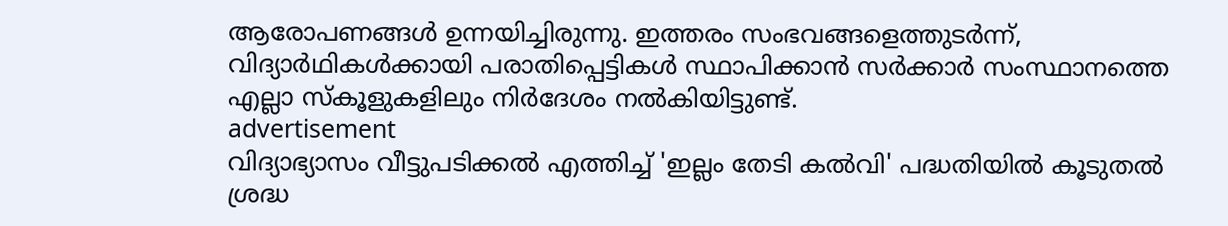ആരോപണങ്ങള്‍ ഉന്നയിച്ചിരുന്നു. ഇത്തരം സംഭവങ്ങളെത്തുടര്‍ന്ന്, വിദ്യാര്‍ഥികള്‍ക്കായി പരാതിപ്പെട്ടികള്‍ സ്ഥാപിക്കാന്‍ സർക്കാര്‍ സംസ്ഥാനത്തെ എല്ലാ സ്‌കൂളുകളിലും നിര്‍ദേശം നല്‍കിയിട്ടുണ്ട്.
advertisement
വിദ്യാഭ്യാസം വീട്ടുപടിക്കല്‍ എത്തിച്ച് 'ഇല്ലം തേടി കല്‍വി' പദ്ധതിയില്‍ കൂടുതല്‍ ശ്രദ്ധ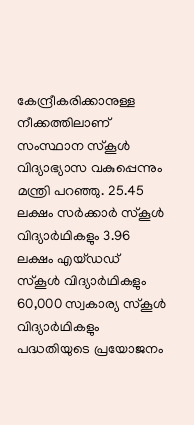കേന്ദ്രീകരിക്കാനുള്ള നീക്കത്തിലാണ് സംസ്ഥാന സ്‌കൂള്‍ വിദ്യാഭ്യാസ വകുപ്പെന്നും മന്ത്രി പറഞ്ഞു. 25.45 ലക്ഷം സർക്കാർ സ്‌കൂള്‍ വിദ്യാര്‍ഥികളും 3.96 ലക്ഷം എയ്ഡഡ് സ്‌കൂള്‍ വിദ്യാര്‍ഥികളും 60,000 സ്വകാര്യ സ്‌കൂള്‍ വിദ്യാര്‍ഥികളും പദ്ധതിയുടെ പ്രയോജനം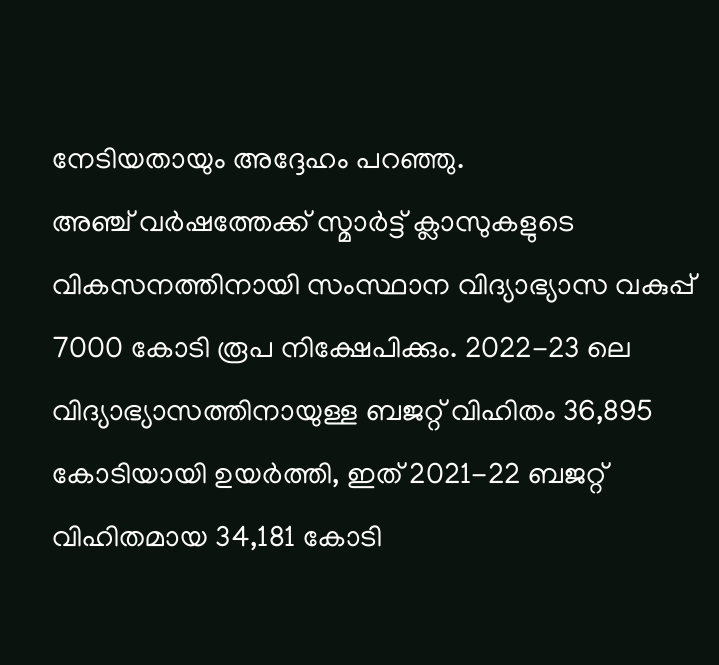നേടിയതായും അദ്ദേഹം പറഞ്ഞു.
അഞ്ച് വര്‍ഷത്തേക്ക് സ്മാർട്ട് ക്ലാസുകളുടെ വികസനത്തിനായി സംസ്ഥാന വിദ്യാഭ്യാസ വകുപ്പ് 7000 കോടി രൂപ നിക്ഷേപിക്കും. 2022-23 ലെ വിദ്യാഭ്യാസത്തിനായുള്ള ബജറ്റ് വിഹിതം 36,895 കോടിയായി ഉയര്‍ത്തി, ഇത് 2021-22 ബജറ്റ് വിഹിതമായ 34,181 കോടി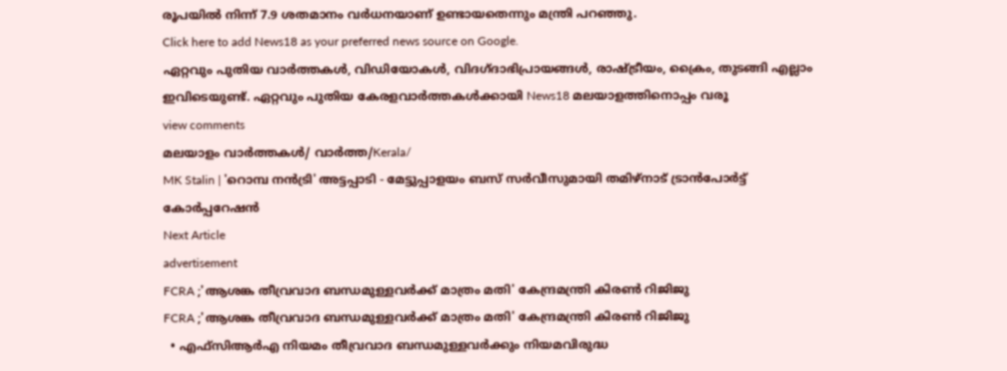രൂപയില്‍ നിന്ന് 7.9 ശതമാനം വര്‍ധനയാണ് ഉണ്ടായതെന്നും മന്ത്രി പറഞ്ഞു.
Click here to add News18 as your preferred news source on Google.
ഏറ്റവും പുതിയ വാർത്തകൾ, വിഡിയോകൾ, വിദഗ്ദാഭിപ്രായങ്ങൾ, രാഷ്ട്രീയം, ക്രൈം, തുടങ്ങി എല്ലാം ഇവിടെയുണ്ട്. ഏറ്റവും പുതിയ കേരളവാർത്തകൾക്കായി News18 മലയാളത്തിനൊപ്പം വരൂ
view comments
മലയാളം വാർത്തകൾ/ വാർത്ത/Kerala/
MK Stalin | 'റൊമ്പ നന്‍ട്രി' അട്ടപ്പാടി - മേട്ടുപ്പാളയം ബസ് സര്‍വീസുമായി തമിഴ്നാട് ട്രാന്‍പോര്‍ട്ട് കോര്‍പ്പറേഷന്‍
Next Article
advertisement
FCRA ;'ആശങ്ക തീവ്രവാദ ബന്ധമുള്ളവർക്ക് മാത്രം മതി' കേന്ദ്രമന്ത്രി കിരണ്‍ റിജിജു
FCRA ;'ആശങ്ക തീവ്രവാദ ബന്ധമുള്ളവർക്ക് മാത്രം മതി' കേന്ദ്രമന്ത്രി കിരണ്‍ റിജിജു
  • എഫ്‌സിആർഎ നിയമം തീവ്രവാദ ബന്ധമുള്ളവർക്കും നിയമവിരുദ്ധ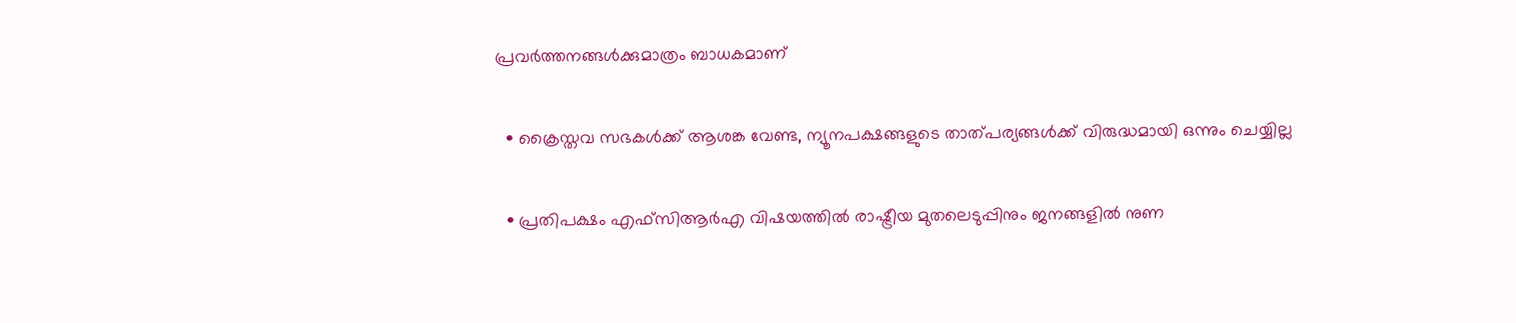പ്രവർത്തനങ്ങൾക്കുമാത്രം ബാധകമാണ്

  • ക്രൈസ്തവ സഭകൾക്ക് ആശങ്ക വേണ്ട, ന്യൂനപക്ഷങ്ങളുടെ താത്പര്യങ്ങൾക്ക് വിരുദ്ധമായി ഒന്നും ചെയ്യില്ല

  • പ്രതിപക്ഷം എഫ്‌സിആർഎ വിഷയത്തിൽ രാഷ്ട്രീയ മുതലെടുപ്പിനും ജനങ്ങളിൽ നുണ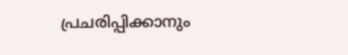പ്രചരിപ്പിക്കാനും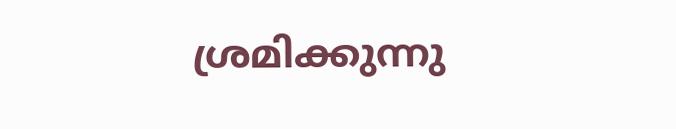ശ്രമിക്കുന്നു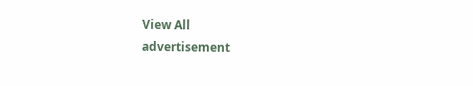View All
advertisement